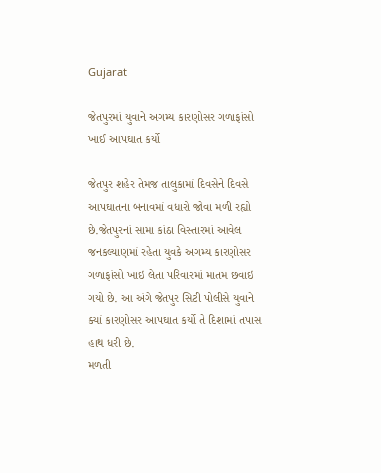Gujarat

જેતપુરમાં યુવાને અગમ્ય કારણોસર ગળાફાંસો ખાઈ આપઘાત કર્યો

જેતપુર શહેર તેમજ તાલુકામાં દિવસેને દિવસે આપઘાતના બનાવમાં વધારો જોવા મળી રહ્યો છે.જેતપુરનાં સામા કાંઠા વિસ્તારમાં આવેલ જનકલ્યાણમાં રહેતા યુવકે અગમ્ય કારણોસર ગળાફાંસો ખાઇ લેતા પરિવારમાં માતમ છવાઇ ગયો છે. આ અંગે જેતપુર સિટી પોલીસે યુવાને ક્યાં કારણોસર આપઘાત કર્યો તે દિશામાં તપાસ હાથ ધરી છે.
મળતી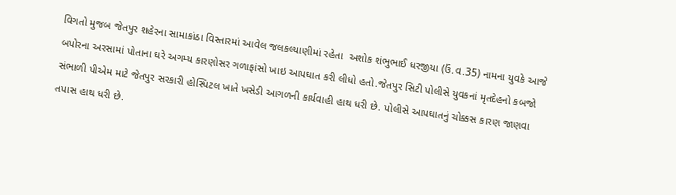વિગતો મુજબ જેતપુર શહેરના સામાકાંઠા વિસ્તારમાં આવેલ જલકલ્યાણીમાં રહેતા  અશોક શંભુભાઈ ધરજીયા (ઉં.વ.35) નામના યુવકે આજે બપોરના અરસામાં પોતાના ઘરે અગમ્ય કારણોસર ગળાફાંસો ખાઇ આપઘાત કરી લીધો હતો.જેતપુર સિટી પોલીસે યુવકનાં મૃતદેહનો કબજો સંભાળી પીએમ માટે જેતપુર સરકારી હોસ્પિટલ ખાતે ખસેડી આગળની કાર્યવાહી હાથ ધરી છે. પોલીસે આપઘાતનું ચોક્કસ કારણ જાણવા તપાસ હાથ ધરી છે.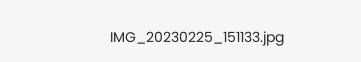IMG_20230225_151133.jpg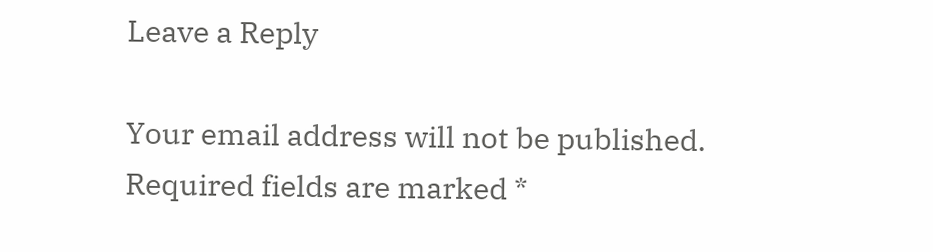Leave a Reply

Your email address will not be published. Required fields are marked *